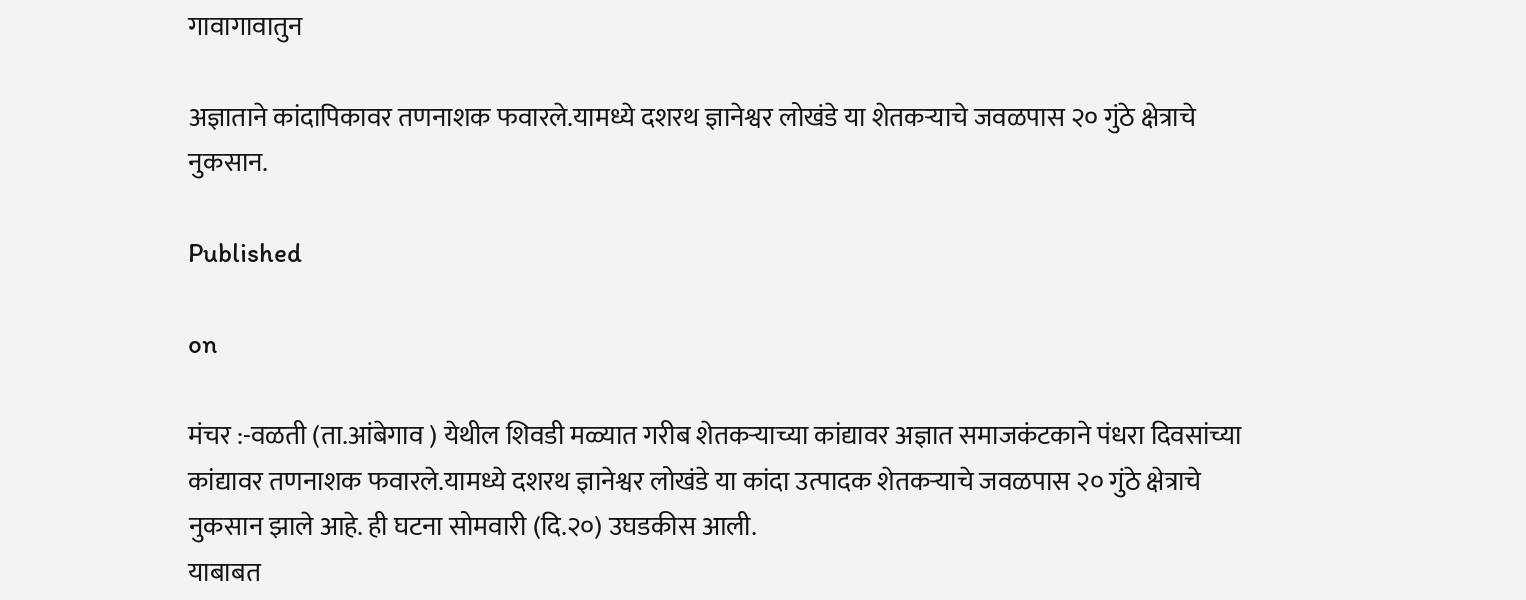गावागावातुन

अज्ञाताने कांदापिकावर तणनाशक फवारले.यामध्ये दशरथ ज्ञानेश्वर लोखंडे या शेतकऱ्याचे जवळपास २० गुंठे क्षेत्राचे नुकसान.

Published

on

मंचर :-वळती (ता.आंबेगाव ) येथील शिवडी मळ्यात गरीब शेतकऱ्याच्या कांद्यावर अज्ञात समाजकंटकाने पंधरा दिवसांच्या कांद्यावर तणनाशक फवारले.यामध्ये दशरथ ज्ञानेश्वर लोखंडे या कांदा उत्पादक शेतकऱ्याचे जवळपास २० गुंठे क्षेत्राचे नुकसान झाले आहे. ही घटना सोमवारी (दि.२०) उघडकीस आली.
याबाबत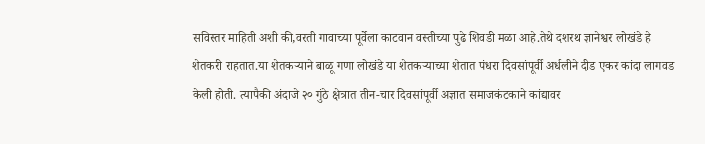सविस्तर माहिती अशी की,वरती गावाच्या पूर्वेला काटवान वस्तीच्या पुढे शिवडी मळा आहे.तेथे दशरथ ज्ञानेश्वर लोखंडे हे शेतकरी राहतात.या शेतकऱ्याने बाळू गणा लोखंडे या शेतकऱ्याच्या शेतात पंधरा दिवसांपूर्वी अर्धलीने दीड एकर कांदा लागवड केली होती. त्यापैकी अंदाजे २० गुंठे क्षेत्रात तीन-चार दिवसांपूर्वी अज्ञात समाजकंटकाने कांद्यावर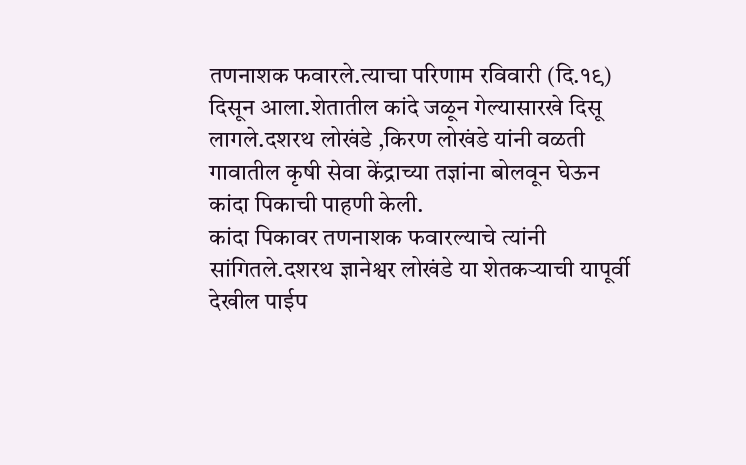तणनाशक फवारले.त्याचा परिणाम रविवारी (दि.१९) दिसून आला.शेतातील कांदे जळून गेल्यासारखे दिसू लागले.दशरथ लोखंडे ,किरण लोखंडे यांनी वळती गावातील कृषी सेवा केंद्राच्या तज्ञांना बोलवून घेऊन कांदा पिकाची पाहणी केली.
कांदा पिकावर तणनाशक फवारल्याचे त्यांनी सांगितले.दशरथ ज्ञानेश्वर लोखंडे या शेतकऱ्याची यापूर्वी देखील पाईप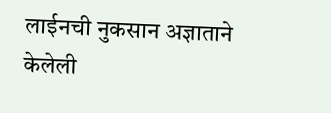लाईनची नुकसान अज्ञाताने केलेली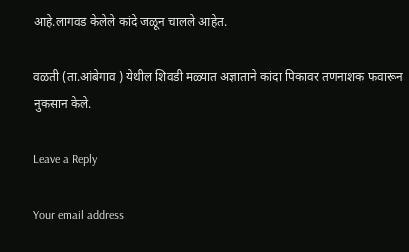आहे.लागवड केलेले कांदे जळून चालले आहेत.

वळती (ता.आंबेगाव ) येथील शिवडी मळ्यात अज्ञाताने कांदा पिकावर तणनाशक फवारून नुकसान केले.

Leave a Reply

Your email address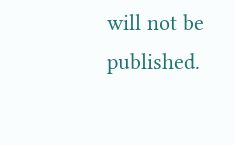will not be published.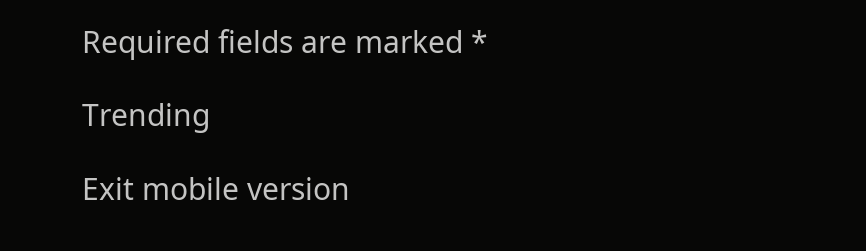Required fields are marked *

Trending

Exit mobile version